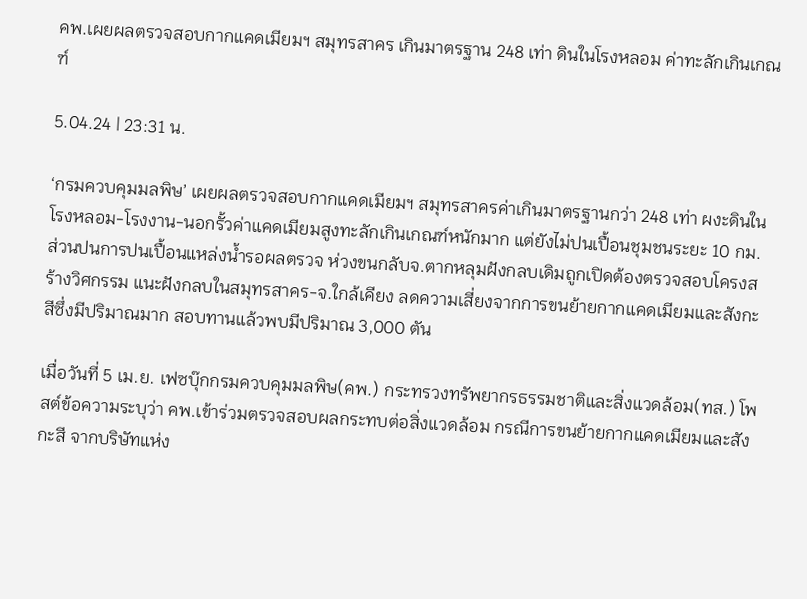คพ.เผยผลตรวจสอบกากแคดเมียมฯ สมุทรสาคร เกินมาตรฐาน 248 เท่า ดินในโรงหลอม ค่าทะลักเกินเกณฑ์

5.04.24 | 23:31 น.

‘กรมควบคุมมลพิษ’ เผยผลตรวจสอบกากแคดเมียมฯ สมุทรสาครค่าเกินมาตรฐานกว่า 248 เท่า ผงะดินในโรงหลอม-โรงงาน-นอกรั้วค่าแคดเมียมสูงทะลักเกินเกณฑ์หนักมาก แต่ยังไม่ปนเปื้อนชุมชนระยะ 10 กม. ส่วนปนการปนเปื้อนแหล่งน้ำรอผลตรวจ ห่วงขนกลับจ.ตากหลุมฝังกลบเดิมถูกเปิดต้องตรวจสอบโครงสร้างวิศกรรม แนะฝังกลบในสมุทรสาคร-จ.ใกล้เคียง ลดความเสี่ยงจากการขนย้ายกากแคดเมียมและสังกะสีซึ่งมีปริมาณมาก สอบทานแล้วพบมีปริมาณ 3,000 ตัน

เมื่อวันที่ 5 เม.ย. เฟซบุ๊กกรมควบคุมมลพิษ(คพ.) กระทรวงทรัพยากรธรรมชาติและสิ่งแวดล้อม(ทส.) โพสต์ข้อความระบุว่า คพ.เข้าร่วมตรวจสอบผลกระทบต่อสิ่งแวดล้อม กรณีการขนย้ายกากแคดเมียมและสังกะสี จากบริษัทแห่ง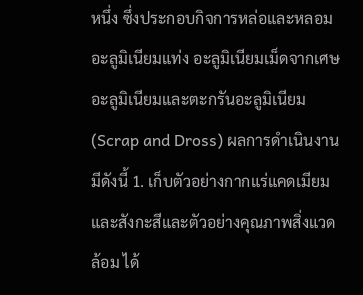หนึ่ง ซึ่งประกอบกิจการหล่อและหลอมอะลูมิเนียมแท่ง อะลูมิเนียมเม็ดจากเศษอะลูมิเนียมและตะกรันอะลูมิเนียม (Scrap and Dross) ผลการดำเนินงานมีดังนี้ 1. เก็บตัวอย่างกากแร่แคดเมียมและสังกะสีและตัวอย่างคุณภาพสิ่งแวดล้อม ได้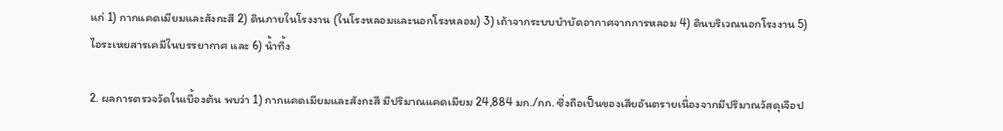แก่ 1) กากแคดเมียมและสังกะสี 2) ดินภายในโรงงาน (ในโรงหลอมและนอกโรงหลอม) 3) เถ้าจากระบบบำบัดอากาศจากการหลอม 4) ดินบริเวณนอกโรงงาน 5) ไอระเหยสารเคมีในบรรยากาศ และ 6) น้ำทิ้ง

2. ผลการตรวจวัดในเบื้องต้น พบว่า 1) กากแคดเมียมและสังกะสี มีปริมาณแคดเมียม 24,884 มก./กก. ซึ่งถือเป็นของเสียอันตรายเนื่องจากมีปริมาณวัสดุเจือป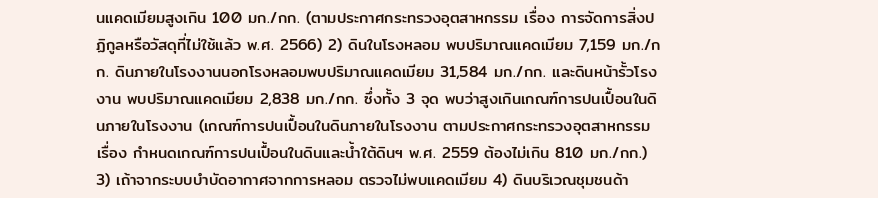นแคดเมียมสูงเกิน 100 มก./กก. (ตามประกาศกระทรวงอุตสาหกรรม เรื่อง การจัดการสิ่งปฏิกูลหรือวัสดุที่ไม่ใช้แล้ว พ.ศ. 2566) 2) ดินในโรงหลอม พบปริมาณแคดเมียม 7,159 มก./กก. ดินภายในโรงงานนอกโรงหลอมพบปริมาณแคดเมียม 31,584 มก./กก. และดินหน้ารั้วโรงงาน พบปริมาณแคดเมียม 2,838 มก./กก. ซึ่งทั้ง 3 จุด พบว่าสูงเกินเกณฑ์การปนเปื้อนในดินภายในโรงงาน (เกณฑ์การปนเปื้อนในดินภายในโรงงาน ตามประกาศกระทรวงอุตสาหกรรม เรื่อง กำหนดเกณฑ์การปนเปื้อนในดินและน้ำใต้ดินฯ พ.ศ. 2559 ต้องไม่เกิน 810 มก./กก.) 3) เถ้าจากระบบบำบัดอากาศจากการหลอม ตรวจไม่พบแคดเมียม 4) ดินบริเวณชุมชนด้า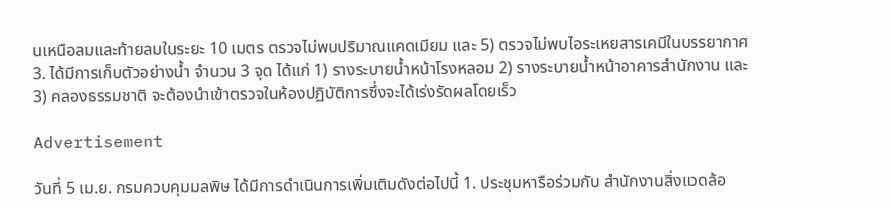นเหนือลมและท้ายลมในระยะ 10 เมตร ตรวจไม่พบปริมาณแคดเมียม และ 5) ตรวจไม่พบไอระเหยสารเคมีในบรรยากาศ 3. ได้มีการเก็บตัวอย่างน้ำ จำนวน 3 จุด ได้แก่ 1) รางระบายน้ำหน้าโรงหลอม 2) รางระบายน้ำหน้าอาคารสำนักงาน และ 3) คลองธรรมชาติ จะต้องนำเข้าตรวจในห้องปฏิบัติการซึ่งจะได้เร่งรัดผลโดยเร็ว

Advertisement

วันที่ 5 เม.ย. กรมควบคุมมลพิษ ได้มีการดำเนินการเพิ่มเติมดังต่อไปนี้ 1. ประชุมหารือร่วมกับ สำนักงานสิ่งแวดล้อ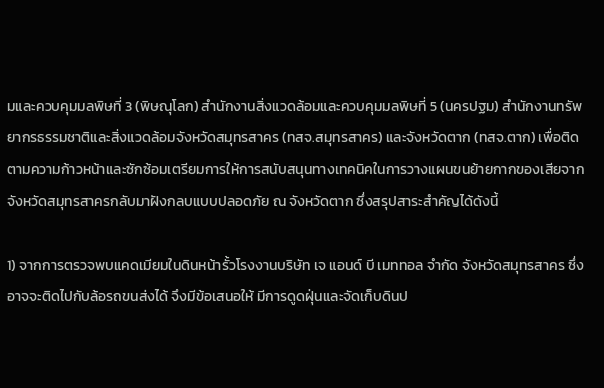มและควบคุมมลพิษที่ 3 (พิษณุโลก) สำนักงานสิ่งแวดล้อมและควบคุมมลพิษที่ 5 (นครปฐม) สำนักงานทรัพยากรธรรมชาติและสิ่งแวดล้อมจังหวัดสมุทรสาคร (ทสจ.สมุทรสาคร) และจังหวัดตาก (ทสจ.ตาก) เพื่อติดตามความก้าวหน้าและซักซ้อมเตรียมการให้การสนับสนุนทางเทคนิคในการวางแผนขนย้ายกากของเสียจากจังหวัดสมุทรสาครกลับมาฝังกลบแบบปลอดภัย ณ จังหวัดตาก ซึ่งสรุปสาระสำคัญได้ดังนี้

1) จากการตรวจพบแคดเมียมในดินหน้ารั้วโรงงานบริษัท เจ แอนด์ บี เมททอล จำกัด จังหวัดสมุทรสาคร ซึ่งอาจจะติดไปกับล้อรถขนส่งได้ จึงมีข้อเสนอให้ มีการดูดฝุ่นและจัดเก็บดินป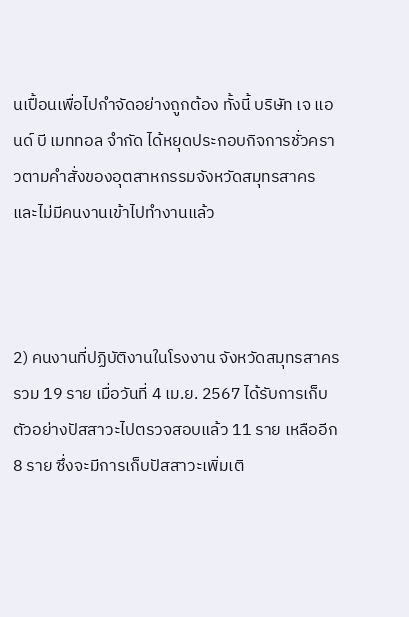นเปื้อนเพื่อไปกำจัดอย่างถูกต้อง ทั้งนี้ บริษัท เจ แอนด์ บี เมททอล จำกัด ได้หยุดประกอบกิจการชั่วคราวตามคำสั่งของอุตสาหกรรมจังหวัดสมุทรสาคร และไม่มีคนงานเข้าไปทำงานแล้ว



2) คนงานที่ปฏิบัติงานในโรงงาน จังหวัดสมุทรสาคร รวม 19 ราย เมื่อวันที่ 4 เม.ย. 2567 ได้รับการเก็บตัวอย่างปัสสาวะไปตรวจสอบแล้ว 11 ราย เหลืออีก 8 ราย ซึ่งจะมีการเก็บปัสสาวะเพิ่มเติ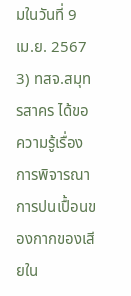มในวันที่ 9 เม.ย. 2567
3) ทสจ.สมุทรสาคร ได้ขอความรู้เรื่องการพิจารณาการปนเปื้อนของกากของเสียใน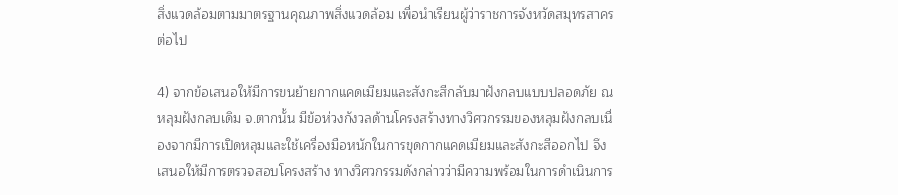สิ่งแวดล้อมตามมาตรฐานคุณภาพสิ่งแวดล้อม เพื่อนำเรียนผู้ว่าราชการจังหวัดสมุทรสาครต่อไป

4) จากข้อเสนอให้มีการขนย้ายกากแคดเมียมและสังกะสีกลับมาฝังกลบแบบปลอดภัย ณ หลุมฝังกลบเดิม จ.ตากนั้น มีข้อห่วงกังวลด้านโครงสร้างทางวิศวกรรมของหลุมฝังกลบเนื่องจากมีการเปิดหลุมและใช้เครื่องมือหนักในการขุดกากแคดเมียมและสังกะสีออกไป จึงเสนอให้มีการตรวจสอบโครงสร้าง ทางวิศวกรรมดังกล่าวว่ามีความพร้อมในการดำเนินการ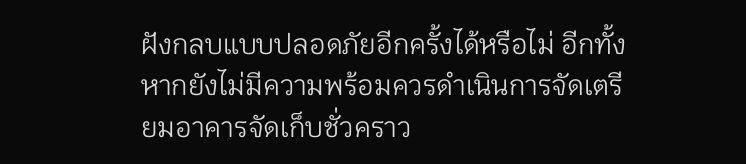ฝังกลบแบบปลอดภัยอีกครั้งได้หรือไม่ อีกทั้งหากยังไม่มีความพร้อมควรดำเนินการจัดเตรียมอาคารจัดเก็บชั่วคราว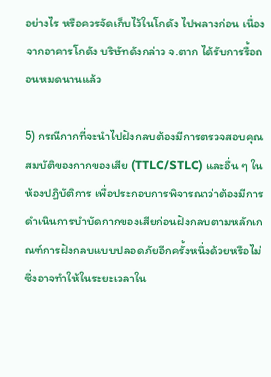อย่างไร หรือควรจัดเก็บไว้ในโกดัง ไปพลางก่อน เนื่องจากอาคารโกดัง บริษัทดังกล่าว จ.ตาก ได้รับการรื้อถอนหมดนานแล้ว

5) กรณีกากที่จะนำไปฝังกลบต้องมีการตรวจสอบคุณสมบัติของกากของเสีย (TTLC/STLC) และอื่น ๆ ในห้องปฏิบัติการ เพื่อประกอบการพิจารณาว่าต้องมีการดำเนินการบำบัดกากของเสียก่อนฝังกลบตามหลักเกณฑ์การฝังกลบแบบปลอดภัยอีกครั้งหนึ่งด้วยหรือไม่ ซึ่งอาจทำให้ในระยะเวลาใน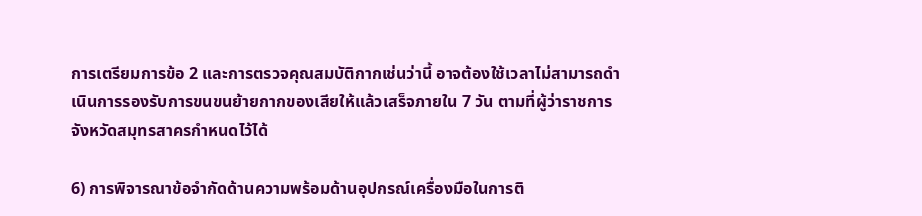การเตรียมการข้อ 2 และการตรวจคุณสมบัติกากเช่นว่านี้ อาจต้องใช้เวลาไม่สามารถดำเนินการรองรับการขนขนย้ายกากของเสียให้แล้วเสร็จภายใน 7 วัน ตามที่ผู้ว่าราชการจังหวัดสมุทรสาครกำหนดไว้ได้

6) การพิจารณาข้อจำกัดด้านความพร้อมด้านอุปกรณ์เครื่องมือในการติ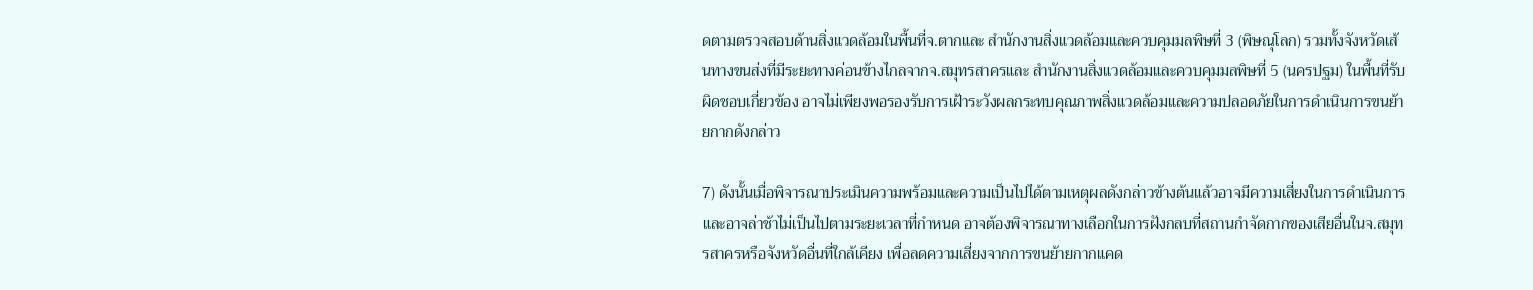ดตามตรวจสอบด้านสิ่งแวดล้อมในพื้นที่จ.ตากและ สำนักงานสิ่งแวดล้อมและควบคุมมลพิษที่ 3 (พิษณุโลก) รวมทั้งจังหวัดเส้นทางขนส่งที่มีระยะทางค่อนข้างไกลจากจ.สมุทรสาครและ สำนักงานสิ่งแวดล้อมและควบคุมมลพิษที่ 5 (นครปฐม) ในพื้นที่รับผิดชอบเกี่ยวข้อง อาจไม่เพียงพอรองรับการเฝ้าระวังผลกระทบคุณภาพสิ่งแวดล้อมและความปลอดภัยในการดำเนินการขนย้ายกากดังกล่าว

7) ดังนั้นเมื่อพิจารณาประเมินความพร้อมและความเป็นไปได้ตามเหตุผลดังกล่าวข้างต้นแล้วอาจมีความเสี่ยงในการดำเนินการและอาจล่าช้าไม่เป็นไปตามระยะเวลาที่กำหนด อาจต้องพิจารณาทางเลือกในการฝังกลบที่สถานกำจัดกากของเสียอื่นในจ.สมุทรสาครหรือจังหวัดอื่นที่ใกล้เคียง เพื่อลดความเสี่ยงจากการขนย้ายกากแคด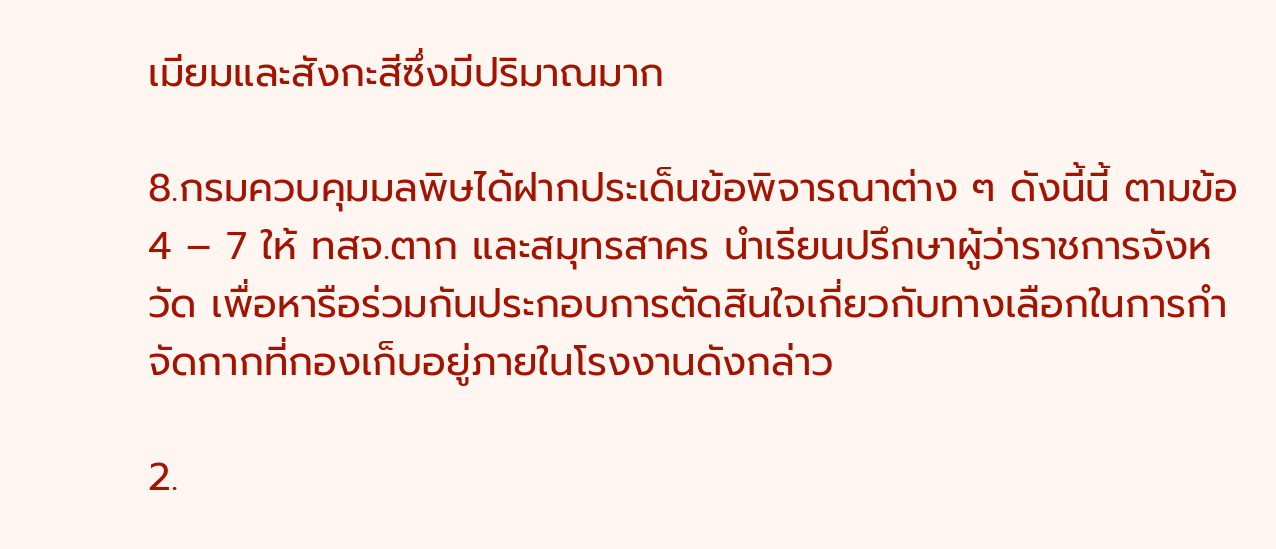เมียมและสังกะสีซึ่งมีปริมาณมาก

8.กรมควบคุมมลพิษได้ฝากประเด็นข้อพิจารณาต่าง ๆ ดังนี้นี้ ตามข้อ 4 – 7 ให้ ทสจ.ตาก และสมุทรสาคร นำเรียนปรึกษาผู้ว่าราชการจังหวัด เพื่อหารือร่วมกันประกอบการตัดสินใจเกี่ยวกับทางเลือกในการกำจัดกากที่กองเก็บอยู่ภายในโรงงานดังกล่าว

2.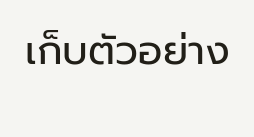เก็บตัวอย่าง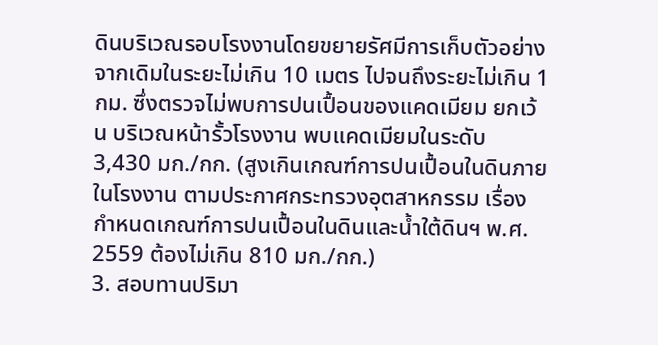ดินบริเวณรอบโรงงานโดยขยายรัศมีการเก็บตัวอย่างจากเดิมในระยะไม่เกิน 10 เมตร ไปจนถึงระยะไม่เกิน 1 กม. ซึ่งตรวจไม่พบการปนเปื้อนของแคดเมียม ยกเว้น บริเวณหน้ารั้วโรงงาน พบแคดเมียมในระดับ 3,430 มก./กก. (สูงเกินเกณฑ์การปนเปื้อนในดินภายในโรงงาน ตามประกาศกระทรวงอุตสาหกรรม เรื่อง กำหนดเกณฑ์การปนเปื้อนในดินและน้ำใต้ดินฯ พ.ศ. 2559 ต้องไม่เกิน 810 มก./กก.)
3. สอบทานปริมา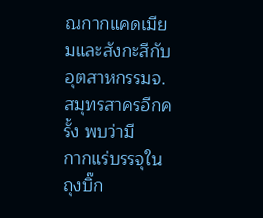ณกากแคดเมียมและสังกะสีกับอุตสาหกรรมจ.สมุทรสาครอีกครั้ง พบว่ามี
กากแร่บรรจุในถุงบิ๊ก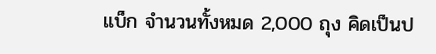แบ็ก จำนวนทั้งหมด 2,000 ถุง คิดเป็นป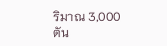ริมาณ 3,000 ตัน